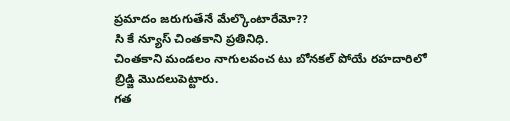ప్రమాదం జరుగుతేనే మేల్కొంటారేమో??
సి కే న్యూస్ చింతకాని ప్రతినిధి.
చింతకాని మండలం నాగులవంచ టు బోనకల్ పోయే రహదారిలో బ్రిడ్జి మొదలుపెట్టారు.
గత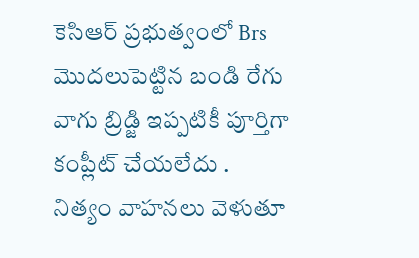కెసిఆర్ ప్రభుత్వంలో Brs మొదలుపెట్టిన బండి రేగు వాగు బ్రిడ్జి ఇప్పటికీ పూర్తిగా కంప్లీట్ చేయలేదు .
నిత్యం వాహనలు వెళుతూ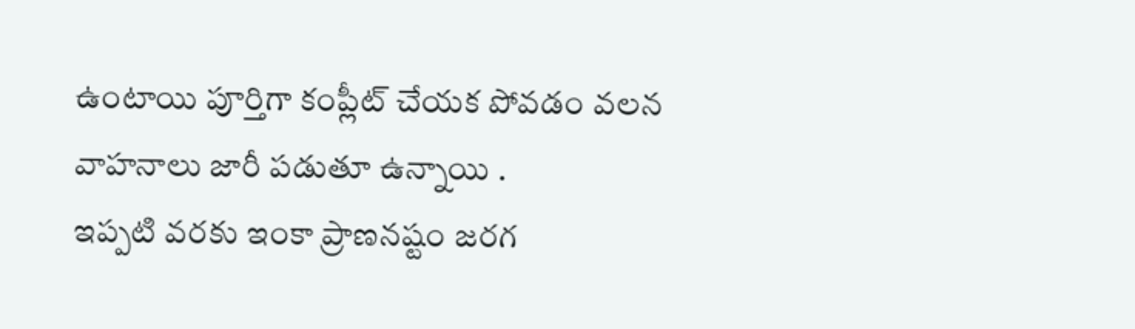ఉంటాయి పూర్తిగా కంప్లీట్ చేయక పోవడం వలన వాహనాలు జారీ పడుతూ ఉన్నాయి .
ఇప్పటి వరకు ఇంకా ప్రాణనష్టం జరగ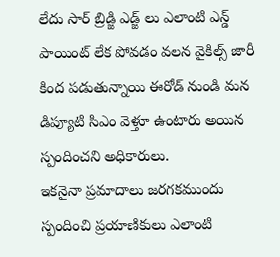లేదు సార్ బ్రిడ్జి ఎడ్జ్ లు ఎలాంటి ఎన్డ్ పాయింట్ లేక పోవడం వలన వైకిల్స్ జారీ కింద పడుతున్నాయి ఈరోడ్ నుండి మన డిప్యూటి సిఎం వెళ్తూ ఉంటారు అయిన స్పందించని అధికారులు.
ఇకనైనా ప్రమాదాలు జరగకముందు స్పందించి ప్రయాణికులు ఎలాంటి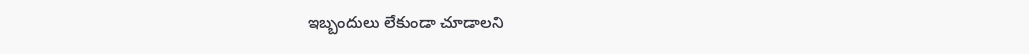ఇబ్బందులు లేకుండా చూడాలని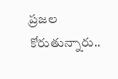ప్రజల కోరుతున్నారు..